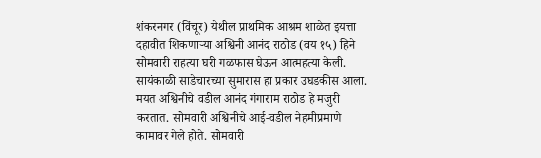शंकरनगर (विंचूर) येथील प्राथमिक आश्रम शाळेत इयत्ता दहावीत शिकणाऱ्या अश्विनी आनंद राठोड (वय १५) हिने सोमवारी राहत्या घरी गळफास घेऊन आत्महत्या केली. सायंकाळी साडेचारच्या सुमारास हा प्रकार उघडकीस आला.
मयत अश्विनीचे वडील आनंद गंगाराम राठोड हे मजुरी करतात. सोमवारी अश्विनीचे आई-वडील नेहमीप्रमाणे कामावर गेले होते. सोमवारी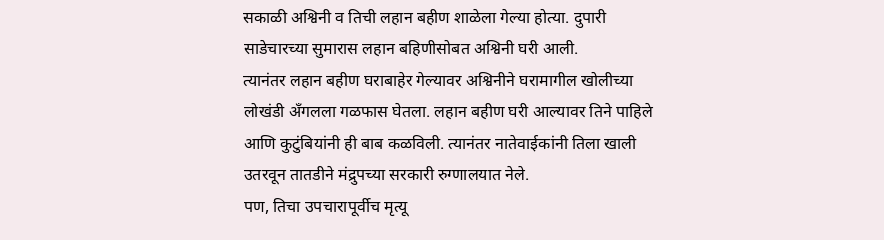सकाळी अश्विनी व तिची लहान बहीण शाळेला गेल्या होत्या. दुपारी साडेचारच्या सुमारास लहान बहिणीसोबत अश्विनी घरी आली.
त्यानंतर लहान बहीण घराबाहेर गेल्यावर अश्विनीने घरामागील खोलीच्या लोखंडी ॲंगलला गळफास घेतला. लहान बहीण घरी आल्यावर तिने पाहिले आणि कुटुंबियांनी ही बाब कळविली. त्यानंतर नातेवाईकांनी तिला खाली उतरवून तातडीने मंद्रुपच्या सरकारी रुग्णालयात नेले.
पण, तिचा उपचारापूर्वीच मृत्यू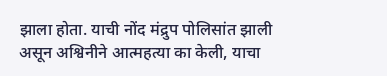झाला होता. याची नोंद मंद्रुप पोलिसांत झाली असून अश्विनीने आत्महत्या का केली, याचा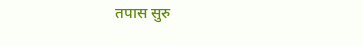तपास सुरु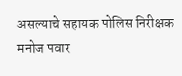असल्याचे सहायक पोलिस निरीक्षक मनोज पवार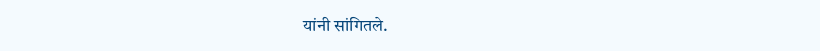यांनी सांगितले.